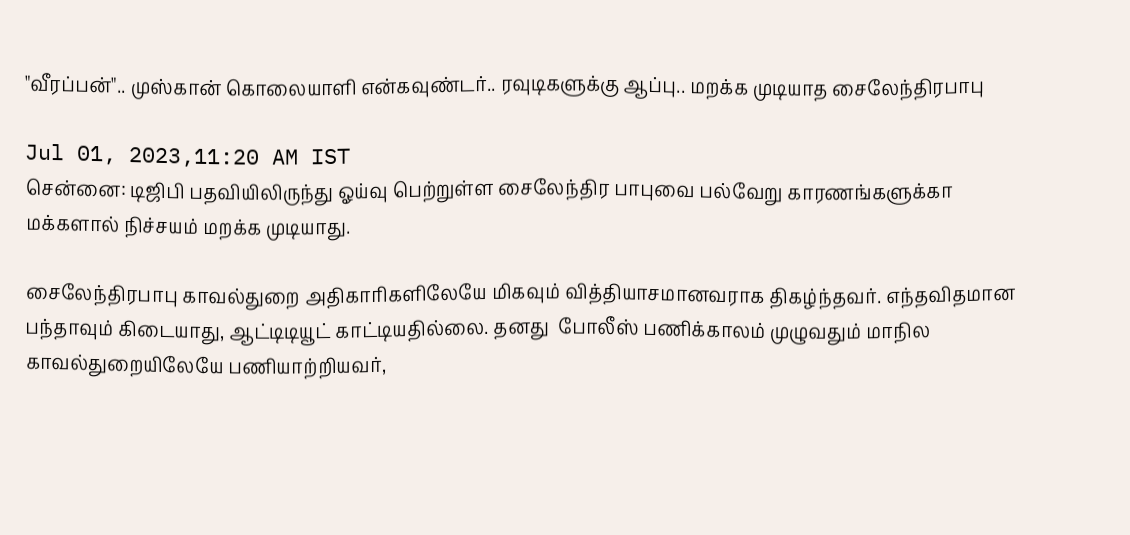"வீரப்பன்".. முஸ்கான் கொலையாளி என்கவுண்டர்.. ரவுடிகளுக்கு ஆப்பு.. மறக்க முடியாத சைலேந்திரபாபு

Jul 01, 2023,11:20 AM IST
சென்னை: டிஜிபி பதவியிலிருந்து ஓய்வு பெற்றுள்ள சைலேந்திர பாபுவை பல்வேறு காரணங்களுக்கா மக்களால் நிச்சயம் மறக்க முடியாது.

சைலேந்திரபாபு காவல்துறை அதிகாரிகளிலேயே மிகவும் வித்தியாசமானவராக திகழ்ந்தவர். எந்தவிதமான பந்தாவும் கிடையாது, ஆட்டிடியூட் காட்டியதில்லை. தனது  போலீஸ் பணிக்காலம் முழுவதும் மாநில காவல்துறையிலேயே பணியாற்றியவர்,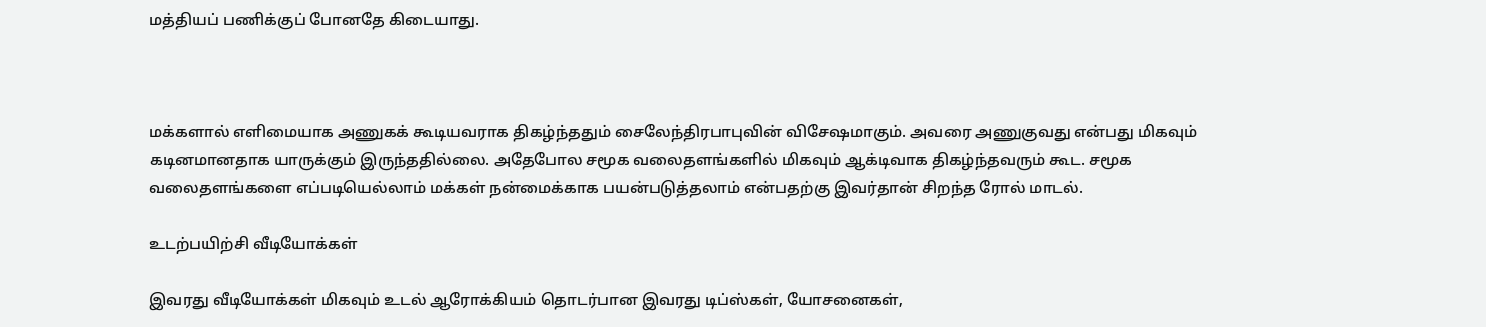மத்தியப் பணிக்குப் போனதே கிடையாது.



மக்களால் எளிமையாக அணுகக் கூடியவராக திகழ்ந்ததும் சைலேந்திரபாபுவின் விசேஷமாகும். அவரை அணுகுவது என்பது மிகவும் கடினமானதாக யாருக்கும் இருந்ததில்லை. அதேபோல சமூக வலைதளங்களில் மிகவும் ஆக்டிவாக திகழ்ந்தவரும் கூட. சமூக வலைதளங்களை எப்படியெல்லாம் மக்கள் நன்மைக்காக பயன்படுத்தலாம் என்பதற்கு இவர்தான் சிறந்த ரோல் மாடல்.

உடற்பயிற்சி வீடியோக்கள்

இவரது வீடியோக்கள் மிகவும் உடல் ஆரோக்கியம் தொடர்பான இவரது டிப்ஸ்கள், யோசனைகள்,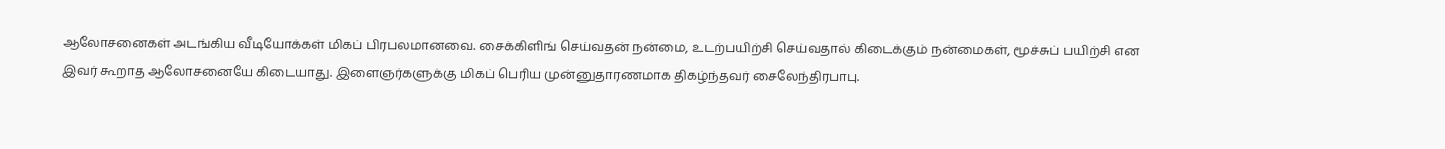ஆலோசனைகள் அடங்கிய வீடியோக்கள் மிகப் பிரபலமானவை. சைக்கிளிங் செய்வதன் நன்மை, உடற்பயிற்சி செய்வதால் கிடைக்கும் நன்மைகள், மூச்சுப் பயிற்சி என இவர் கூறாத ஆலோசனையே கிடையாது. இளைஞர்களுக்கு மிகப் பெரிய முன்னுதாரணமாக திகழ்ந்தவர் சைலேந்திரபாபு.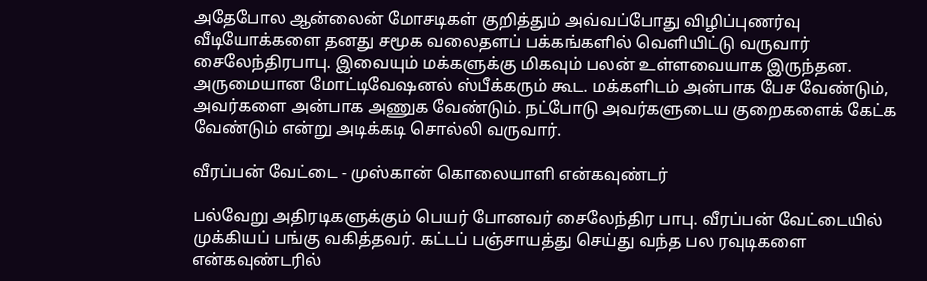அதேபோல ஆன்லைன் மோசடிகள் குறித்தும் அவ்வப்போது விழிப்புணர்வு வீடியோக்களை தனது சமூக வலைதளப் பக்கங்களில் வெளியிட்டு வருவார் சைலேந்திரபாபு. இவையும் மக்களுக்கு மிகவும் பலன் உள்ளவையாக இருந்தன. அருமையான மோட்டிவேஷனல் ஸ்பீக்கரும் கூட. மக்களிடம் அன்பாக பேச வேண்டும், அவர்களை அன்பாக அணுக வேண்டும். நட்போடு அவர்களுடைய குறைகளைக் கேட்க வேண்டும் என்று அடிக்கடி சொல்லி வருவார்.

வீரப்பன் வேட்டை - முஸ்கான் கொலையாளி என்கவுண்டர்

பல்வேறு அதிரடிகளுக்கும் பெயர் போனவர் சைலேந்திர பாபு. வீரப்பன் வேட்டையில் முக்கியப் பங்கு வகித்தவர். கட்டப் பஞ்சாயத்து செய்து வந்த பல ரவுடிகளை என்கவுண்டரில்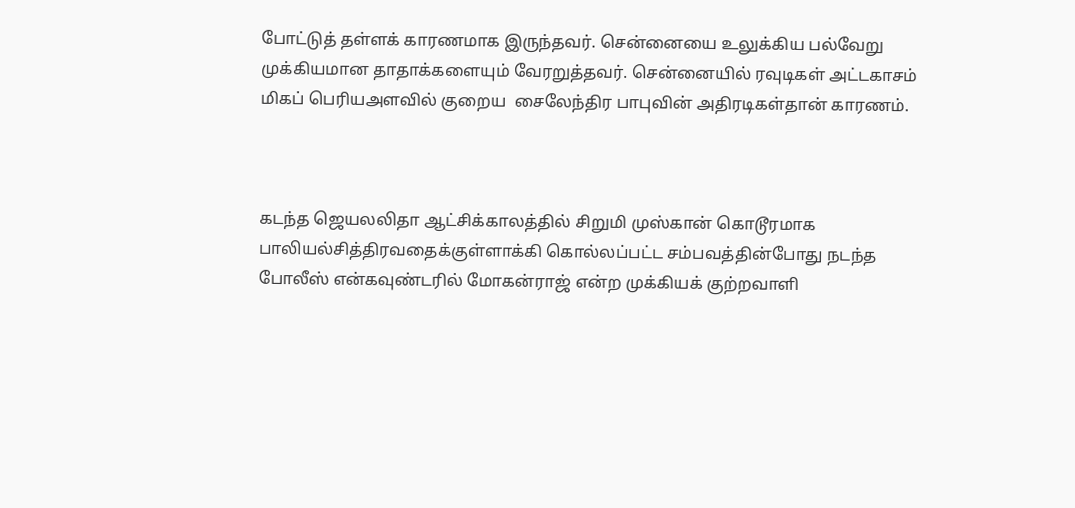போட்டுத் தள்ளக் காரணமாக இருந்தவர். சென்னையை உலுக்கிய பல்வேறு முக்கியமான தாதாக்களையும் வேரறுத்தவர். சென்னையில் ரவுடிகள் அட்டகாசம் மிகப் பெரியஅளவில் குறைய  சைலேந்திர பாபுவின் அதிரடிகள்தான் காரணம்.



கடந்த ஜெயலலிதா ஆட்சிக்காலத்தில் சிறுமி முஸ்கான் கொடூரமாக பாலியல்சித்திரவதைக்குள்ளாக்கி கொல்லப்பட்ட சம்பவத்தின்போது நடந்த போலீஸ் என்கவுண்டரில் மோகன்ராஜ் என்ற முக்கியக் குற்றவாளி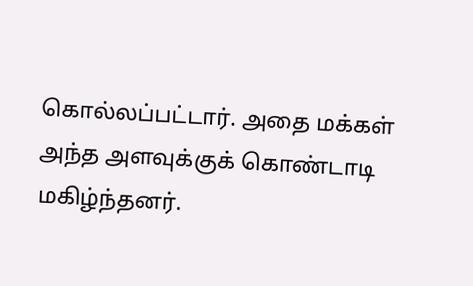கொல்லப்பட்டார். அதை மக்கள் அந்த அளவுக்குக் கொண்டாடி மகிழ்ந்தனர்.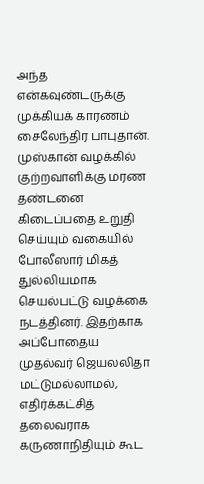அந்த  என்கவுண்டருக்கு முக்கியக் காரணம் சைலேந்திர பாபுதான். முஸ்கான் வழக்கில் குற்றவாளிக்கு மரண தண்டனை கிடைப்பதை உறுதி செய்யும் வகையில் போலீஸார் மிகத் துல்லியமாக செயல்பட்டு வழக்கை நடத்தினர். இதற்காக  அப்போதைய முதல்வர் ஜெயலலிதா மட்டுமல்லாமல், எதிர்க்கட்சித் தலைவராக கருணாநிதியும் கூட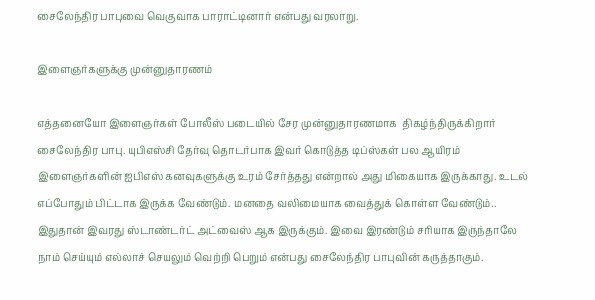சைலேந்திர பாபுவை வெகுவாக பாராட்டினார் என்பது வரலாறு.

இளைஞர்களுக்கு முன்னுதாரணம்

எத்தனையோ இளைஞர்கள் போலீஸ் படையில் சேர முன்னுதாரணமாக  திகழ்ந்திருக்கிறார் சைலேந்திர பாபு. யுபிஎஸ்சி தேர்வு தொடர்பாக இவர் கொடுத்த டிப்ஸ்கள் பல ஆயிரம் இளைஞர்களின் ஐபிஎஸ் கனவுகளுக்கு உரம் சேர்த்தது என்றால் அது மிகையாக இருக்காது. உடல் எப்போதும் பிட்டாக இருக்க வேண்டும். மனதை வலிமையாக வைத்துக் கொள்ள வேண்டும்.. இதுதான் இவரது ஸ்டாண்டர்ட் அட்வைஸ் ஆக இருக்கும். இவை இரண்டும் சரியாக இருந்தாலே நாம் செய்யும் எல்லாச் செயலும் வெற்றி பெறும் என்பது சைலேந்திர பாபுவின் கருத்தாகும்.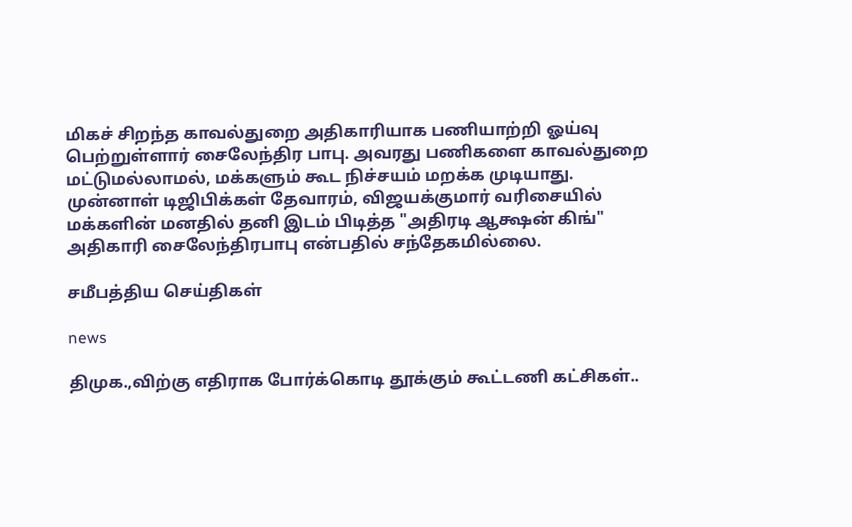மிகச் சிறந்த காவல்துறை அதிகாரியாக பணியாற்றி ஓய்வு பெற்றுள்ளார் சைலேந்திர பாபு. அவரது பணிகளை காவல்துறை மட்டுமல்லாமல், மக்களும் கூட நிச்சயம் மறக்க முடியாது. முன்னாள் டிஜிபிக்கள் தேவாரம், விஜயக்குமார் வரிசையில் மக்களின் மனதில் தனி இடம் பிடித்த "அதிரடி ஆக்ஷன் கிங்" அதிகாரி சைலேந்திரபாபு என்பதில் சந்தேகமில்லை.

சமீபத்திய செய்திகள்

news

திமுக.,விற்கு எதிராக போர்க்கொடி தூக்கும் கூட்டணி கட்சிகள்..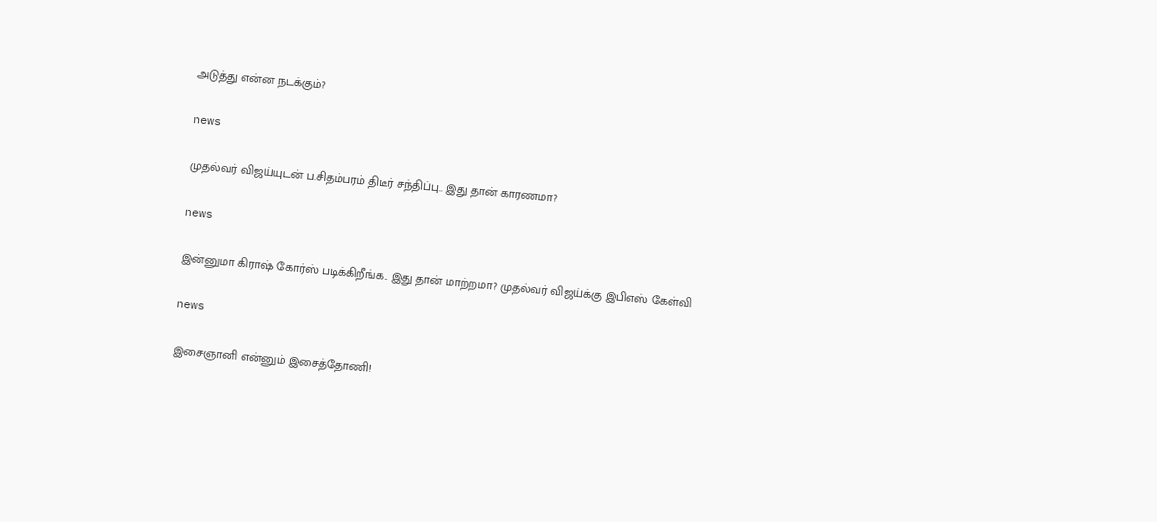அடுத்து என்ன நடக்கும்?

news

முதல்வர் விஜய்யுடன் ப.சிதம்பரம் திடீர் சந்திப்பு.. இது தான் காரணமா?

news

இன்னுமா கிராஷ் கோர்ஸ் படிக்கிறீங்க.. இது தான் மாற்றமா? முதல்வர் விஜய்க்கு இபிஎஸ் கேள்வி

news

இசைஞானி என்னும் இசைத்தோணி!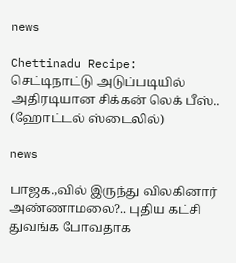news

Chettinadu Recipe: செட்டிநாட்டு அடுப்படியில் அதிரடியான சிக்கன் லெக் பீஸ்.. (ஹோட்டல் ஸ்டைலில்)

news

பாஜக.,வில் இருந்து விலகினார் அண்ணாமலை?.. புதிய கட்சி துவங்க போவதாக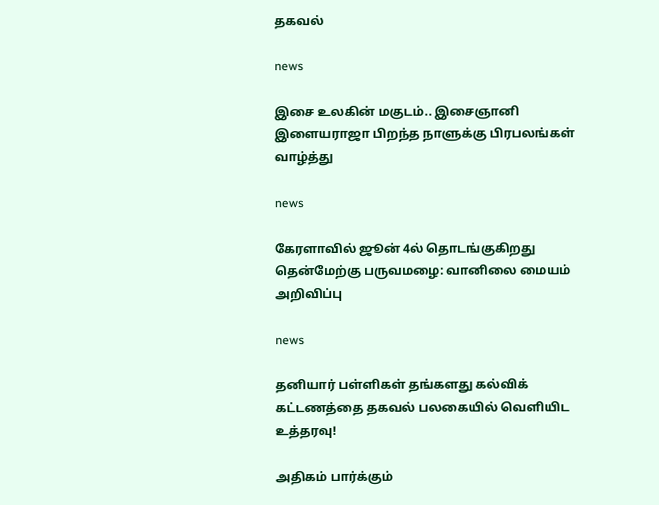தகவல்

news

இசை உலகின் மகுடம்.. இசைஞானி இளையராஜா பிறந்த நாளுக்கு பிரபலங்கள் வாழ்த்து

news

கேரளாவில் ஜூன் 4ல் தொடங்குகிறது தென்மேற்கு பருவமழை: வானிலை மையம் அறிவிப்பு

news

தனியார் பள்ளிகள் தங்களது கல்விக் கட்டணத்தை தகவல் பலகையில் வெளியிட உத்தரவு!

அதிகம் பார்க்கும்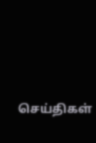செய்திகள்